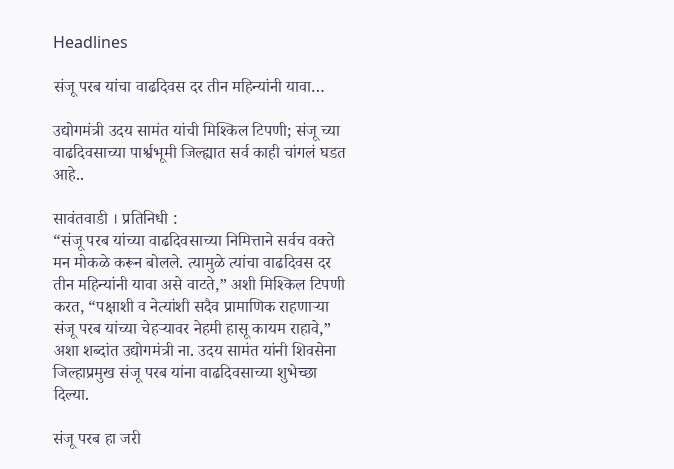Headlines

संजू परब यांचा वाढदिवस दर तीन महिन्यांनी यावा…

उद्योगमंत्री उदय सामंत यांची मिश्किल टिपणी; संजू च्या वाढदिवसाच्या पार्श्वभूमी जिल्ह्यात सर्व काही चांगलं घडत आहे..

सावंतवाडी । प्रतिनिधी :
“संजू परब यांच्या वाढदिवसाच्या निमित्ताने सर्वच वक्ते मन मोकळे करून बोलले. त्यामुळे त्यांचा वाढदिवस दर तीन महिन्यांनी यावा असे वाटते,” अशी मिश्किल टिपणी करत, “पक्षाशी व नेत्यांशी सदैव प्रामाणिक राहणाऱ्या संजू परब यांच्या चेहऱ्यावर नेहमी हासू कायम राहावे,” अशा शब्दांत उद्योगमंत्री ना. उदय सामंत यांनी शिवसेना जिल्हाप्रमुख संजू परब यांना वाढदिवसाच्या शुभेच्छा दिल्या.

संजू परब हा जरी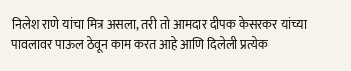निलेश राणे यांचा मित्र असला, तरी तो आमदार दीपक केसरकर यांच्या पावलावर पाऊल ठेवून काम करत आहे आणि दिलेली प्रत्येक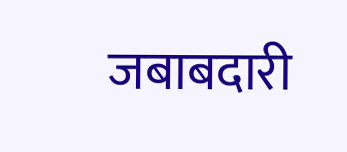जबाबदारी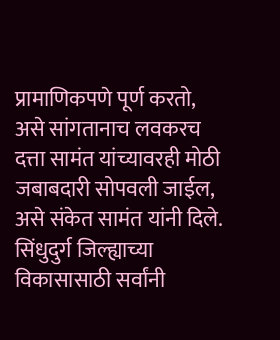प्रामाणिकपणे पूर्ण करतो, असे सांगतानाच लवकरच दत्ता सामंत यांच्यावरही मोठी जबाबदारी सोपवली जाईल, असे संकेत सामंत यांनी दिले.
सिंधुदुर्ग जिल्ह्याच्या विकासासाठी सर्वांनी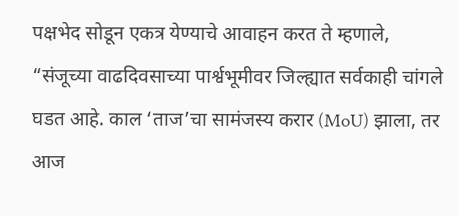पक्षभेद सोडून एकत्र येण्याचे आवाहन करत ते म्हणाले, “संजूच्या वाढदिवसाच्या पार्श्वभूमीवर जिल्ह्यात सर्वकाही चांगले घडत आहे. काल ‘ताज’चा सामंजस्य करार (MoU) झाला, तर आज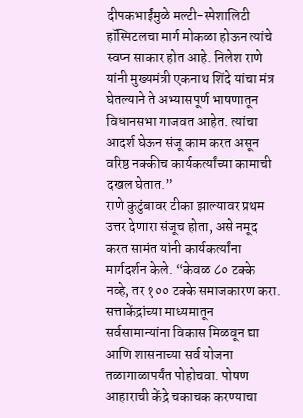दीपकभाईंमुळे मल्टी-स्पेशालिटी हॉस्पिटलचा मार्ग मोकळा होऊन त्यांचे स्वप्न साकार होत आहे. निलेश राणे यांनी मुख्यमंत्री एकनाथ शिंदे यांचा मंत्र घेतल्याने ते अभ्यासपूर्ण भाषणातून विधानसभा गाजवत आहेत. त्यांचा आदर्श घेऊन संजू काम करत असून वरिष्ठ नक्कीच कार्यकर्त्यांच्या कामाची दखल घेतात.”
राणे कुटुंबावर टीका झाल्यावर प्रथम उत्तर देणारा संजूच होता, असे नमूद करत सामंत यांनी कार्यकर्त्यांना मार्गदर्शन केले. “केवळ ८० टक्के नव्हे, तर १०० टक्के समाजकारण करा. सत्ताकेंद्रांच्या माध्यमातून सर्वसामान्यांना विकास मिळवून द्या आणि शासनाच्या सर्व योजना तळागाळापर्यंत पोहोचवा. पोषण आहाराची केंद्रे चकाचक करण्याचा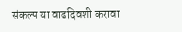संकल्प या वाढदिवशी करावा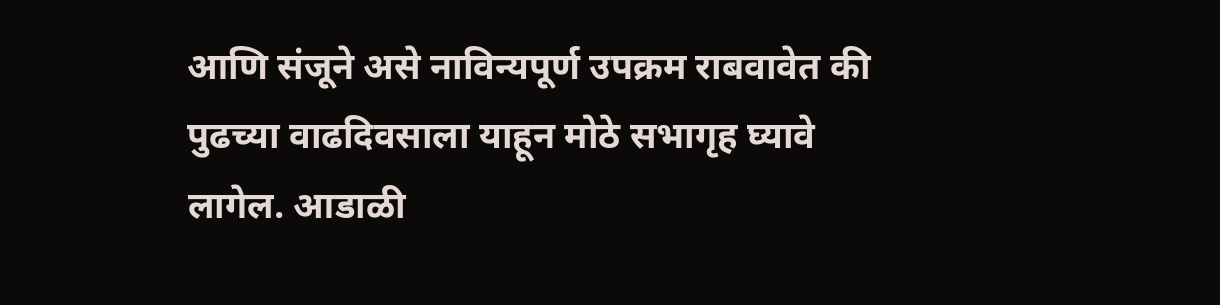आणि संजूने असे नाविन्यपूर्ण उपक्रम राबवावेत की पुढच्या वाढदिवसाला याहून मोठे सभागृह घ्यावे लागेल. आडाळी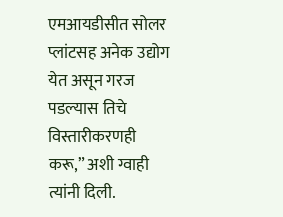एमआयडीसीत सोलर प्लांटसह अनेक उद्योग येत असून गरज पडल्यास तिचे विस्तारीकरणही करू,” अशी ग्वाही त्यांनी दिली.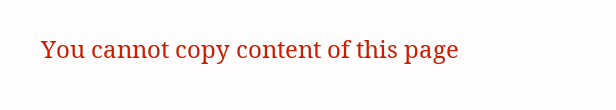You cannot copy content of this page